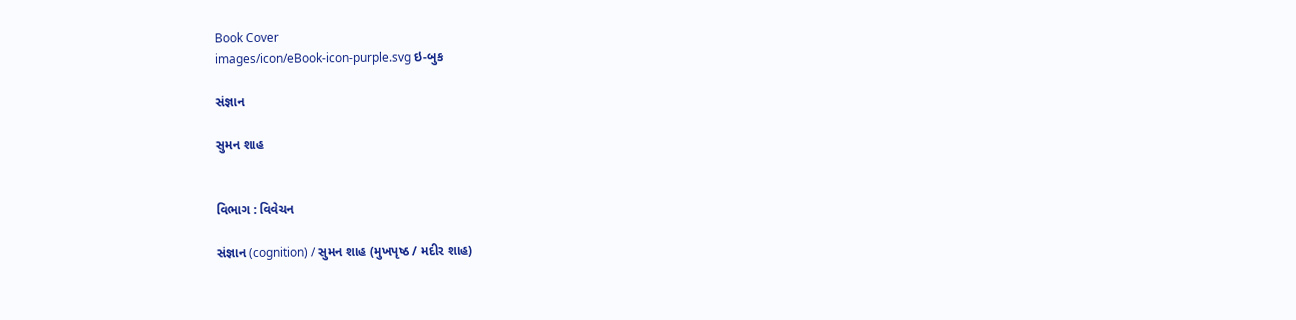Book Cover
images/icon/eBook-icon-purple.svg ઇ-બુક

સંજ્ઞાન

સુમન શાહ


વિભાગ : વિવેચન

સંજ્ઞાન (cognition) / સુમન શાહ (મુખપૃષ્ઠ / મદીર શાહ)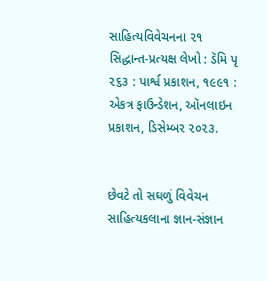સાહિત્યવિવેચનના ૨૧ સિદ્ધાન્ત-પ્રત્યક્ષ લેખો : ડૅમિ પૃ ૨૬૩ : પાર્શ્વ પ્રકાશન, ૧૯૯૧ : એકત્ર ફાઉન્ડેશન, ઑનલાઇન પ્રકાશન, ડિસેમ્બર ૨૦૨૩.


છેવટે તો સઘળું વિવેચન સાહિત્યકલાના જ્ઞાન-સંજ્ઞાન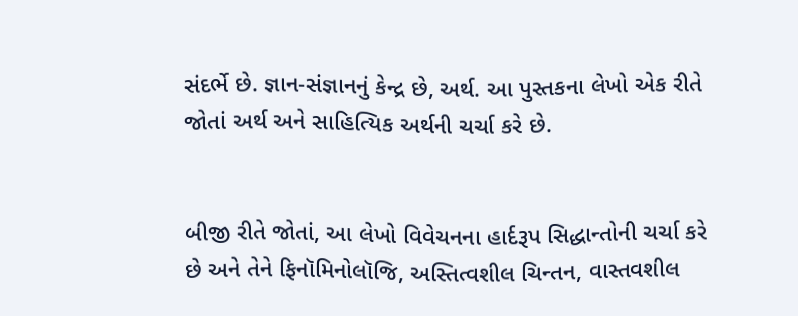સંદર્ભે છે. જ્ઞાન-સંજ્ઞાનનું કેન્દ્ર છે, અર્થ. આ પુસ્તકના લેખો એક રીતે જોતાં અર્થ અને સાહિત્યિક અર્થની ચર્ચા કરે છે.


બીજી રીતે જોતાં, આ લેખો વિવેચનના હાર્દરૂપ સિદ્ધાન્તોની ચર્ચા કરે છે અને તેને ફિનૉમિનોલૉજિ, અસ્તિત્વશીલ ચિન્તન, વાસ્તવશીલ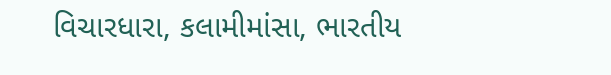વિચારધારા, કલામીમાંસા, ભારતીય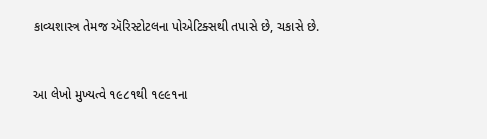કાવ્યશાસ્ત્ર તેમજ ઍરિસ્ટોટલના પોએટિક્સથી તપાસે છે, ચકાસે છે.


આ લેખો મુખ્યત્વે ૧૯૮૧થી ૧૯૯૧ના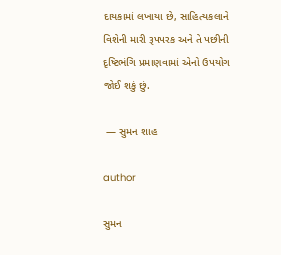દાયકામાં લખાયા છે, સાહિત્યકલાને વિશેની મારી રૂપપરક અને તે પછીની દૃષ્ટિભંગિ પ્રમાણવામાં એનો ઉપયોગ જોઈ શકું છું.

 — સુમન શાહ

author

સુમન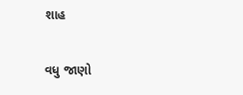શાહ

વધુ જાણો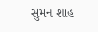સુમન શાહ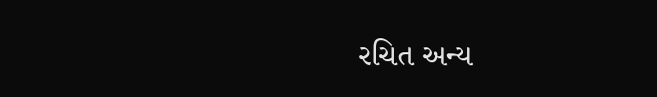રચિત અન્ય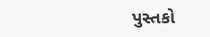પુસ્તકો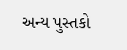અન્ય પુસ્તકો